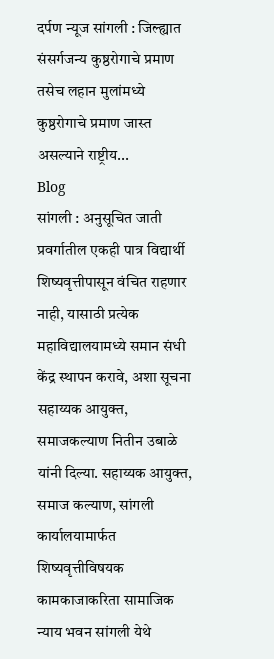दर्पण न्यूज सांगली : जिल्ह्यात संसर्गजन्य कुष्ठरोगाचे प्रमाण तसेच लहान मुलांमध्ये कुष्ठरोगाचे प्रमाण जास्त असल्याने राष्ट्रीय...
Blog
सांगली : अनुसूचित जाती प्रवर्गातील एकही पात्र विद्यार्थी शिष्यवृत्तीपासून वंचित राहणार नाही, यासाठी प्रत्येक महाविद्यालयामध्ये समान संधी केंद्र स्थापन करावे, अशा सूचना सहाय्यक आयुक्त, समाजकल्याण नितीन उबाळे यांनी दिल्या. सहाय्यक आयुक्त, समाज कल्याण, सांगली कार्यालयामार्फत शिष्यवृत्तीविषयक कामकाजाकरिता सामाजिक न्याय भवन सांगली येथे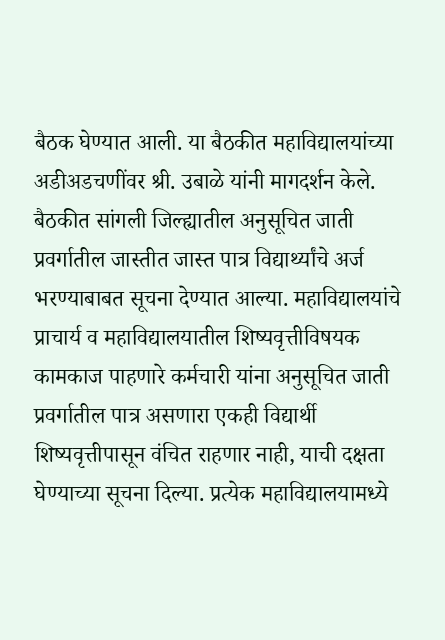बैठक घेण्यात आली. या बैठकीत महाविद्यालयांच्या अडीअडचणींवर श्री. उबाळे यांनी मागदर्शन केले. बैठकीत सांगली जिल्ह्यातील अनुसूचित जाती प्रवर्गातील जास्तीत जास्त पात्र विद्यार्थ्यांचे अर्ज भरण्याबाबत सूचना देण्यात आल्या. महाविद्यालयांचे प्राचार्य व महाविद्यालयातील शिष्यवृत्तीविषयक कामकाज पाहणारे कर्मचारी यांना अनुसूचित जाती प्रवर्गातील पात्र असणारा एकही विद्यार्थी शिष्यवृत्तीपासून वंचित राहणार नाही, याची दक्षता घेण्याच्या सूचना दिल्या. प्रत्येक महाविद्यालयामध्ये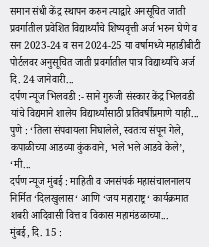समान संधी केंद्र स्थापन करुन त्याद्वारे अनसूचित जाती प्रवर्गातील प्रवेशित विद्यार्थ्यांचे शिष्यवृत्ती अर्ज भरुन घेणे व सन 2023-24 व सन 2024-25 या वर्षामध्ये महाडीबीटी पोर्टलवर अनुसूचित जाती प्रवर्गातील पात्र विद्यार्थ्यांचे अर्ज दि. 24 जानेवारी...
दर्पण न्यूज भिलवडी :- साने गुरुजी संस्कार केंद्र भिलवडी यांचे विद्यमाने शालेय विद्यार्थ्यांसाठी प्रतिवर्षीप्रमाणे याही...
पुणे : ‘तिला संपवायला निघालेले, स्वतःच संपून गेले, कपाळीच्या आडव्या कुंकवाने, भले भले आडवे केले’, ‘मी...
दर्पण न्यूज मुंबई : माहिती व जनसंपर्क महासंचालनालय निर्मित ‘दिलखुलास‘ आणि ‘जय महाराष्ट्र‘ कार्यक्रमात शबरी आदिवासी वित्त व विकास महामंडळाच्या...
मुंबई, दि. 15 :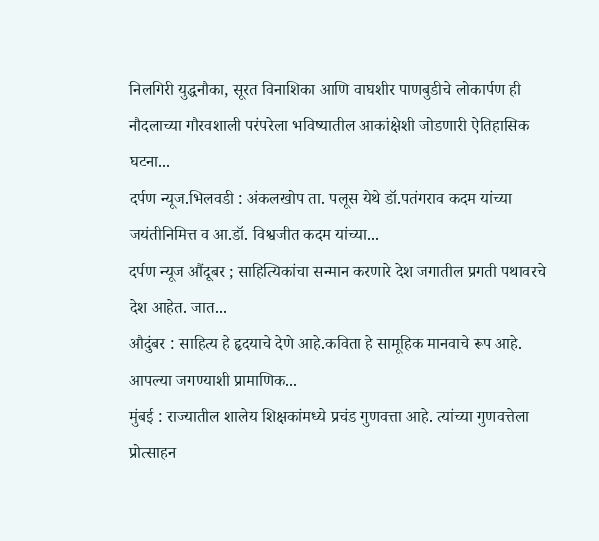निलगिरी युद्धनौका, सूरत विनाशिका आणि वाघशीर पाणबुडीचे लोकार्पण ही नौदलाच्या गौरवशाली परंपरेला भविष्यातील आकांक्षेशी जोडणारी ऐतिहासिक घटना...
दर्पण न्यूज.भिलवडी : अंकलखोप ता. पलूस येथे डॉ.पतंगराव कदम यांच्या जयंतीनिमित्त व आ.डॉ. विश्वजीत कदम यांच्या...
दर्पण न्यूज औंदूबर ; साहित्यिकांचा सन्मान करणारे देश जगातील प्रगती पथावरचे देश आहेत. जात...
औदुंबर : साहित्य हे हृदयाचे देणे आहे.कविता हे सामूहिक मानवाचे रूप आहे. आपल्या जगण्याशी प्रामाणिक...
मुंबई : राज्यातील शालेय शिक्षकांमध्ये प्रचंड गुणवत्ता आहे. त्यांच्या गुणवत्तेला प्रोत्साहन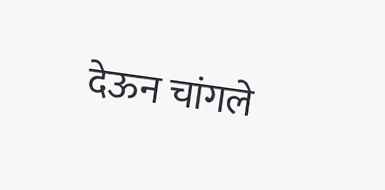देऊन चांगले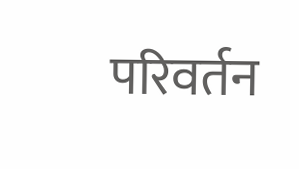परिवर्तन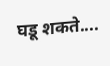घडू शकते....